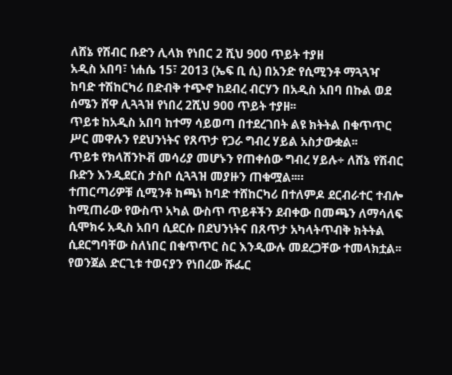ለሸኔ የሽብር ቡድን ሊላክ የነበር 2 ሺህ 900 ጥይት ተያዘ
አዲስ አበባ፣ ነሐሴ 15፣ 2013 (ኤፍ ቢ ሲ) በአንድ የሲሚንቶ ማጓጓዣ ከባድ ተሽከርካሪ በድብቅ ተጭኖ ከደብረ ብርሃን በአዲስ አበባ በኩል ወደ ሰሜን ሸዋ ሊጓጓዝ የነበረ 2ሺህ 900 ጥይት ተያዘ፡፡
ጥይቱ ከአዲስ አበባ ከተማ ሳይወጣ በተደረገበት ልዩ ክትትል በቁጥጥር ሥር መዋሉን የደህንነትና የጸጥታ የጋራ ግብረ ሃይል አስታውቋል፡፡
ጥይቱ የክላሽንኮቭ መሳሪያ መሆኑን የጠቀሰው ግብረ ሃይሉ÷ ለሸኔ የሽብር ቡድን እንዲደርስ ታስቦ ሲጓጓዝ መያዙን ጠቁሟል፡፡።
ተጠርጣሪዎቹ ሲሚንቶ ከጫነ ከባድ ተሸከርካሪ በተለምዶ ደርብራተር ተብሎ ከሚጠራው የውስጥ አካል ውስጥ ጥይቶችን ደብቀው በመጫን ለማሳለፍ ሲሞክሩ አዲስ አበባ ሲደርሱ በደህንነትና በጸጥታ አካላትጥብቅ ክትትል ሲደርግባቸው ስለነበር በቁጥጥር ስር እንዲውሉ መደረጋቸው ተመላክቷል፡፡
የወንጀል ድርጊቱ ተወናያን የነበረው ሹፌር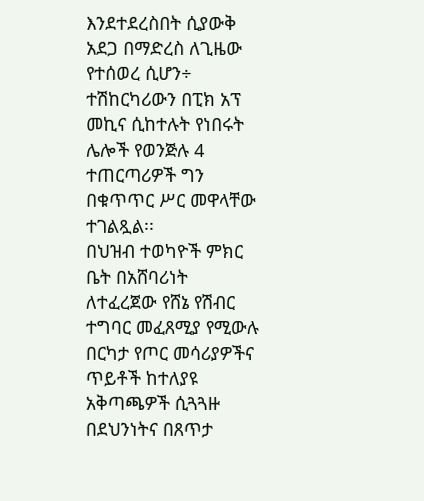እንደተደረስበት ሲያውቅ አደጋ በማድረስ ለጊዜው የተሰወረ ሲሆን÷ ተሽከርካሪውን በፒክ አፕ መኪና ሲከተሉት የነበሩት ሌሎች የወንጅሉ 4 ተጠርጣሪዎች ግን በቁጥጥር ሥር መዋላቸው ተገልጿል፡፡
በህዝብ ተወካዮች ምክር ቤት በአሸባሪነት ለተፈረጀው የሸኔ የሽብር ተግባር መፈጸሚያ የሚውሉ በርካታ የጦር መሳሪያዎችና ጥይቶች ከተለያዩ አቅጣጫዎች ሲጓጓዙ በደህንነትና በጸጥታ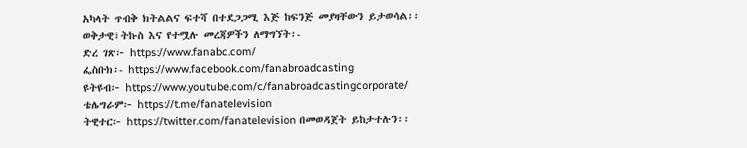አካላት ጥብቅ ክትልልና ፍተሻ በተደጋጋሚ እጅ ከፍንጅ መያዛቸውን ይታወሳል፡፡
ወቅታዊ፣ትኩስ እና የተሟሉ መረጃዎችን ለማግኘት፡-
ድረ ገጽ፦ https://www.fanabc.com/
ፌስቡክ፡- https://www.facebook.com/fanabroadcasting
ዩትዩብ፦ https://www.youtube.com/c/fanabroadcastingcorporate/
ቴሌግራም፦ https://t.me/fanatelevision
ትዊተር፦ https://twitter.com/fanatelevision በመወዳጀት ይከታተሉን፡፡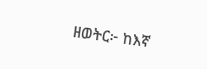ዘወትር፦ ከእኛ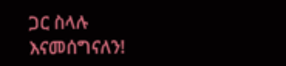ጋር ስላሉ እናመሰግናለን!